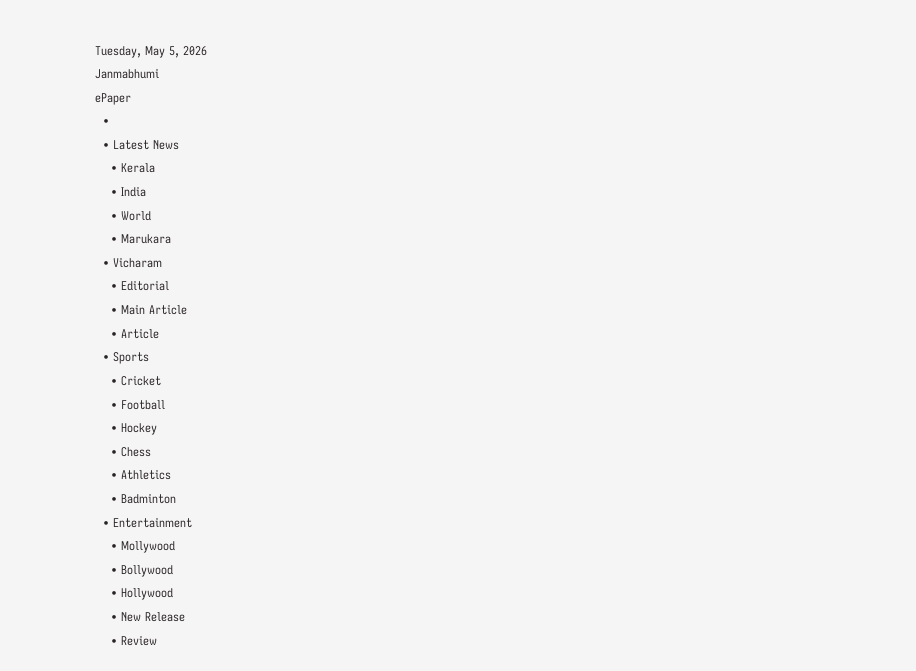Tuesday, May 5, 2026
Janmabhumi
ePaper
  •
  • Latest News
    • Kerala
    • India
    • World
    • Marukara
  • Vicharam
    • Editorial
    • Main Article
    • Article
  • Sports
    • Cricket
    • Football
    • Hockey
    • Chess
    • Athletics
    • Badminton
  • Entertainment
    • Mollywood
    • Bollywood
    • Hollywood
    • New Release
    • Review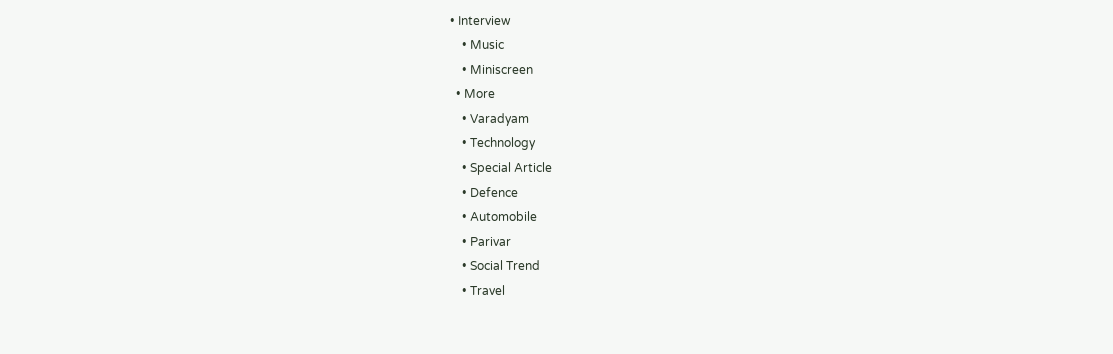• Interview
    • Music
    • Miniscreen
  • More
    • Varadyam
    • Technology
    • Special Article
    • Defence
    • Automobile
    • Parivar
    • Social Trend
    • Travel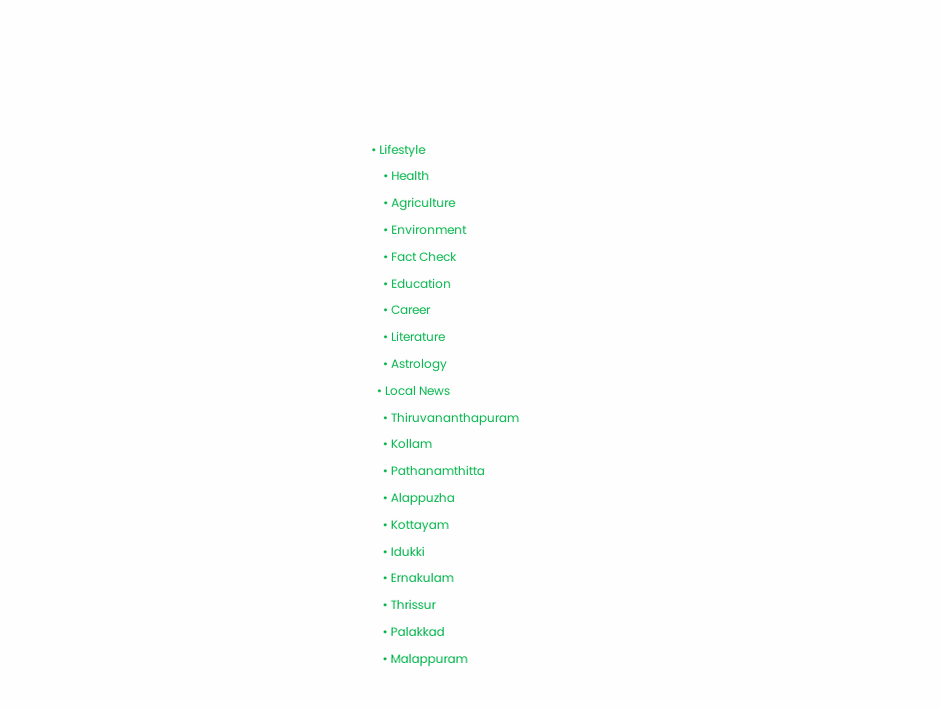• Lifestyle
    • Health
    • Agriculture
    • Environment
    • Fact Check
    • Education
    • Career
    • Literature
    • Astrology
  • Local News
    • Thiruvananthapuram
    • Kollam
    • Pathanamthitta
    • Alappuzha
    • Kottayam
    • Idukki
    • Ernakulam
    • Thrissur
    • Palakkad
    • Malappuram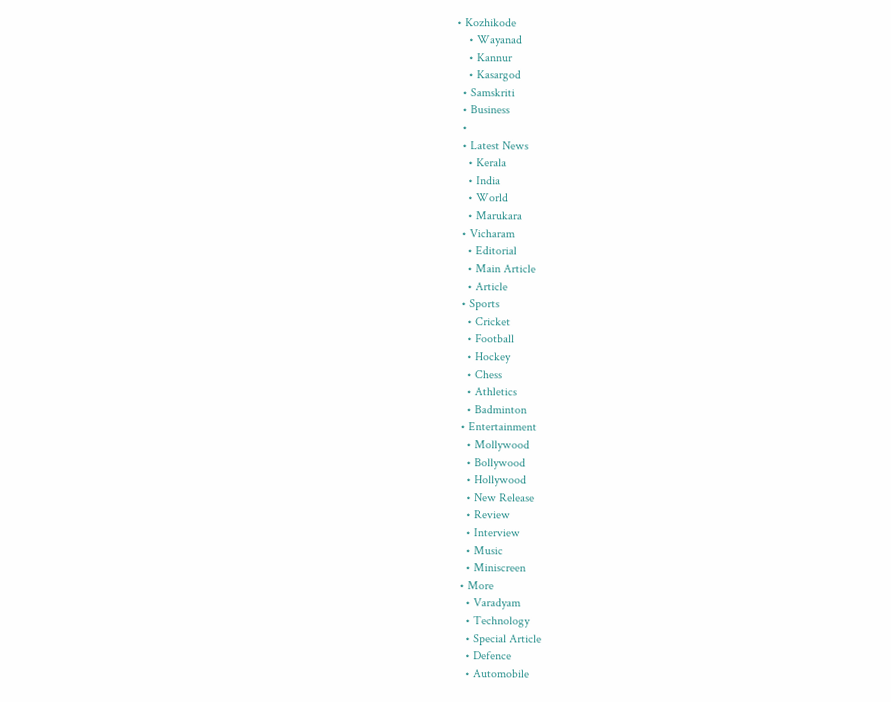• Kozhikode
    • Wayanad
    • Kannur
    • Kasargod
  • Samskriti
  • Business
  •
  • Latest News
    • Kerala
    • India
    • World
    • Marukara
  • Vicharam
    • Editorial
    • Main Article
    • Article
  • Sports
    • Cricket
    • Football
    • Hockey
    • Chess
    • Athletics
    • Badminton
  • Entertainment
    • Mollywood
    • Bollywood
    • Hollywood
    • New Release
    • Review
    • Interview
    • Music
    • Miniscreen
  • More
    • Varadyam
    • Technology
    • Special Article
    • Defence
    • Automobile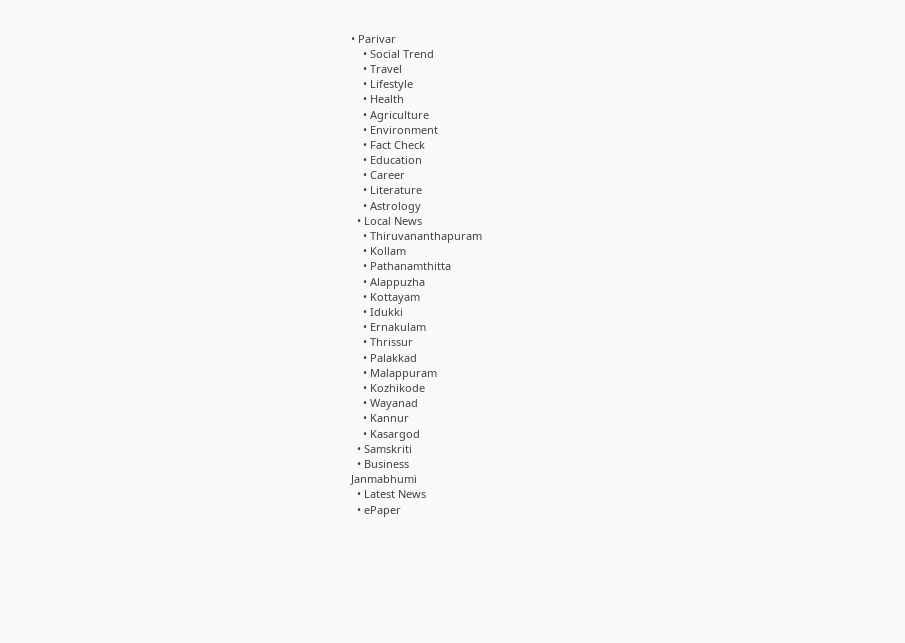• Parivar
    • Social Trend
    • Travel
    • Lifestyle
    • Health
    • Agriculture
    • Environment
    • Fact Check
    • Education
    • Career
    • Literature
    • Astrology
  • Local News
    • Thiruvananthapuram
    • Kollam
    • Pathanamthitta
    • Alappuzha
    • Kottayam
    • Idukki
    • Ernakulam
    • Thrissur
    • Palakkad
    • Malappuram
    • Kozhikode
    • Wayanad
    • Kannur
    • Kasargod
  • Samskriti
  • Business
Janmabhumi
  • Latest News
  • ePaper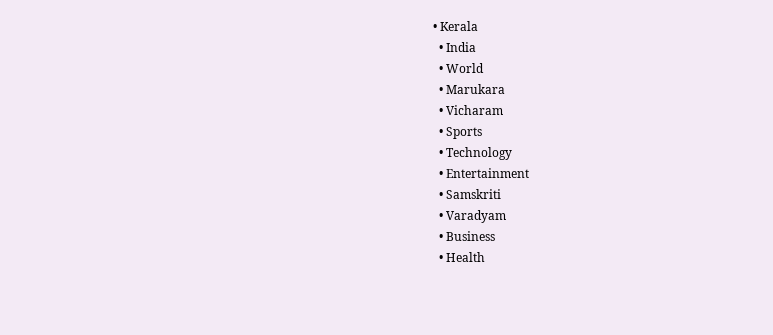• Kerala
  • India
  • World
  • Marukara
  • Vicharam
  • Sports
  • Technology
  • Entertainment
  • Samskriti
  • Varadyam
  • Business
  • Health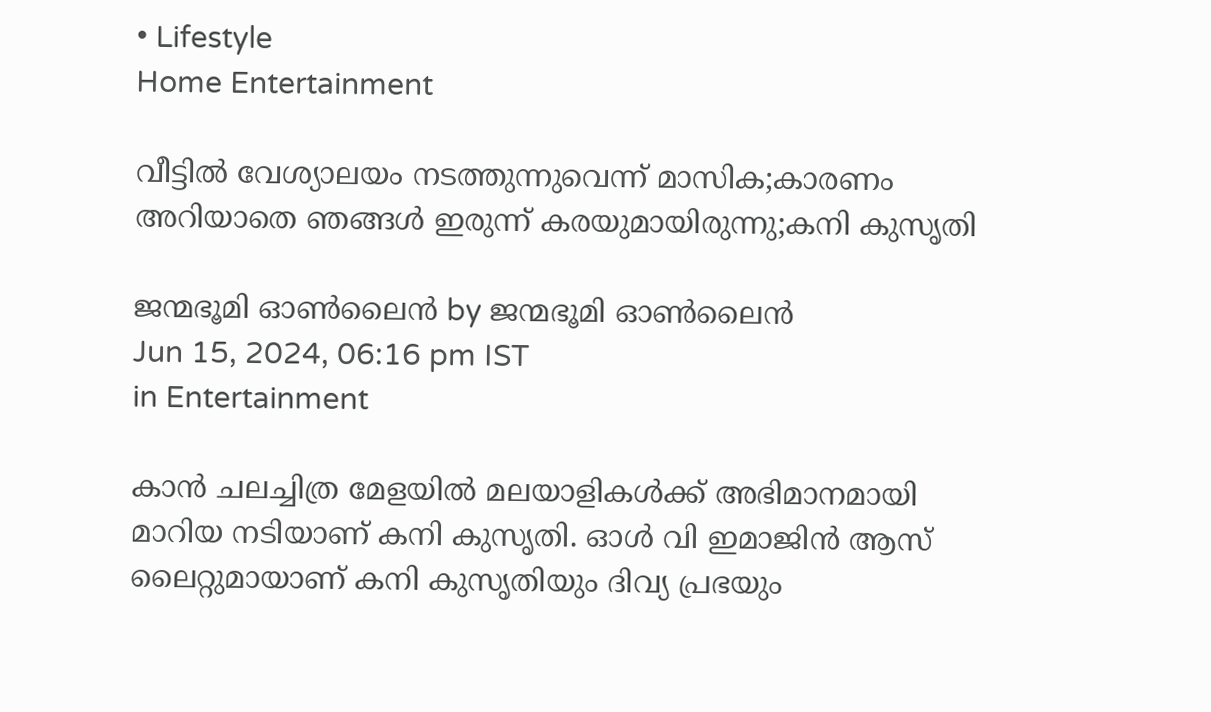• Lifestyle
Home Entertainment

വീട്ടില്‍ വേശ്യാലയം നടത്തുന്നുവെന്ന് മാസിക;കാരണം അറിയാതെ ഞങ്ങള്‍ ഇരുന്ന് കരയുമായിരുന്നു;കനി കുസൃതി

ജന്മഭൂമി ഓണ്‍ലൈന്‍ by ജന്മഭൂമി ഓണ്‍ലൈന്‍
Jun 15, 2024, 06:16 pm IST
in Entertainment

കാന്‍ ചലച്ചിത്ര മേളയില്‍ മലയാളികള്‍ക്ക് അഭിമാനമായി മാറിയ നടിയാണ് കനി കുസൃതി. ഓള്‍ വി ഇമാജിന്‍ ആസ് ലൈറ്റുമായാണ് കനി കുസൃതിയും ദിവ്യ പ്രഭയും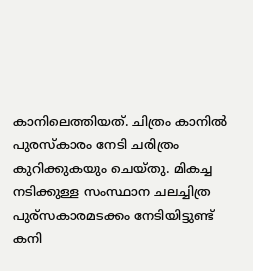കാനിലെത്തിയത്. ചിത്രം കാനില്‍ പുരസ്‌കാരം നേടി ചരിത്രം കുറിക്കുകയും ചെയ്തു. മികച്ച നടിക്കുള്ള സംസ്ഥാന ചലച്ചിത്ര പുര്‌സകാരമടക്കം നേടിയിട്ടുണ്ട് കനി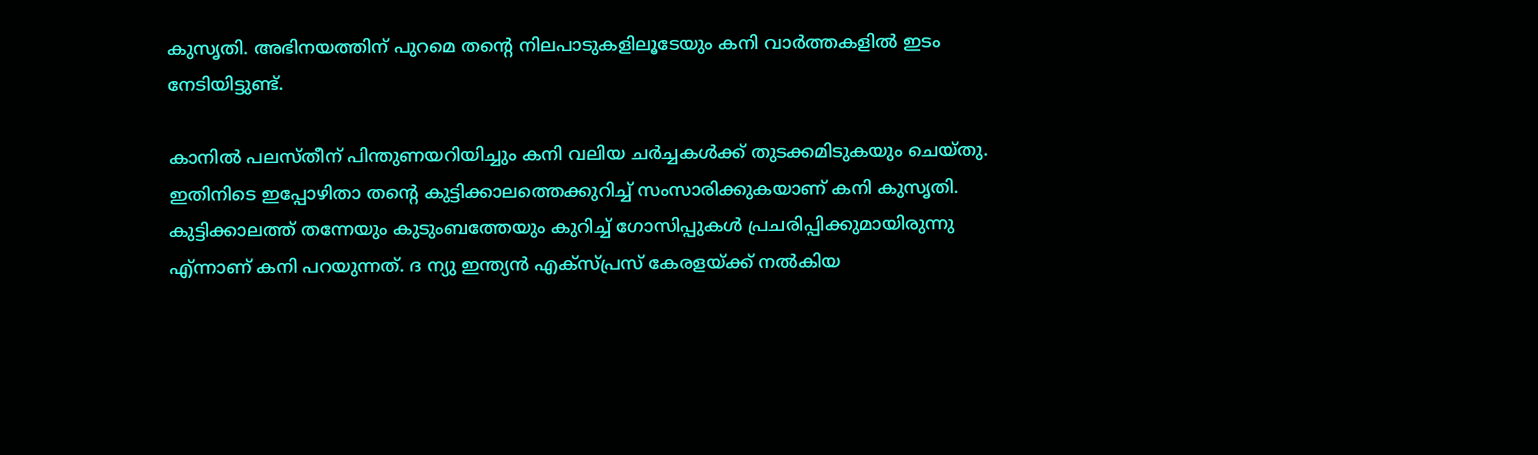കുസൃതി. അഭിനയത്തിന് പുറമെ തന്റെ നിലപാടുകളിലൂടേയും കനി വാര്‍ത്തകളില്‍ ഇടം നേടിയിട്ടുണ്ട്.

കാനില്‍ പലസ്തീന് പിന്തുണയറിയിച്ചും കനി വലിയ ചര്‍ച്ചകള്‍ക്ക് തുടക്കമിടുകയും ചെയ്തു. ഇതിനിടെ ഇപ്പോഴിതാ തന്റെ കുട്ടിക്കാലത്തെക്കുറിച്ച് സംസാരിക്കുകയാണ് കനി കുസൃതി. കുട്ടിക്കാലത്ത് തന്നേയും കുടുംബത്തേയും കുറിച്ച് ഗോസിപ്പുകള്‍ പ്രചരിപ്പിക്കുമായിരുന്നു എ്ന്നാണ് കനി പറയുന്നത്. ദ ന്യു ഇന്ത്യന്‍ എക്‌സ്പ്രസ് കേരളയ്‌ക്ക് നല്‍കിയ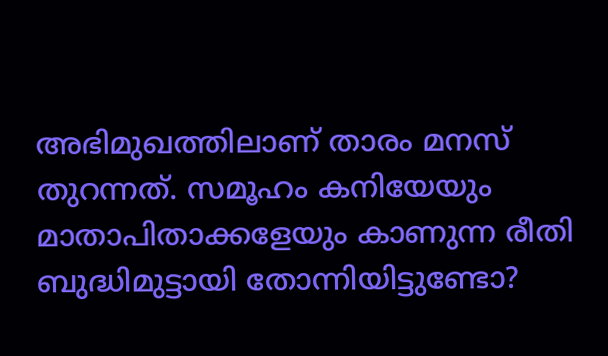അഭിമുഖത്തിലാണ് താരം മനസ് തുറന്നത്. സമൂഹം കനിയേയും മാതാപിതാക്കളേയും കാണുന്ന രീതി ബുദ്ധിമുട്ടായി തോന്നിയിട്ടുണ്ടോ?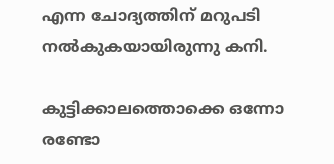എന്ന ചോദ്യത്തിന് മറുപടി നല്‍കുകയായിരുന്നു കനി.

കുട്ടിക്കാലത്തൊക്കെ ഒന്നോ രണ്ടോ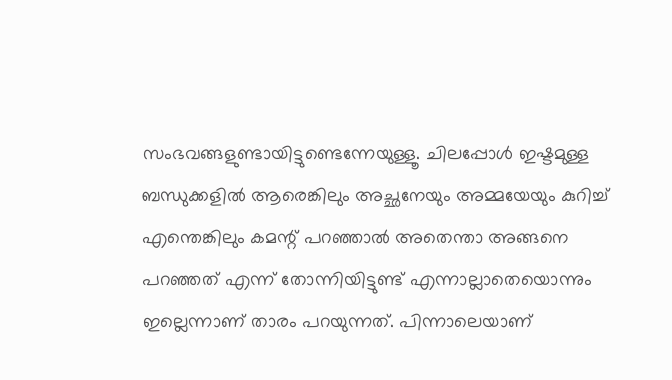സംഭവങ്ങളുണ്ടായിട്ടുണ്ടെന്നേയുള്ളൂ. ചിലപ്പോള്‍ ഇഷ്ടമുള്ള ബന്ധുക്കളില്‍ ആരെങ്കിലും അച്ഛനേയും അമ്മയേയും കുറിച്ച് എന്തെങ്കിലും കമന്റ് പറഞ്ഞാല്‍ അതെന്താ അങ്ങനെ പറഞ്ഞത് എന്ന് തോന്നിയിട്ടുണ്ട് എന്നാല്ലാതെയൊന്നും ഇല്ലെന്നാണ് താരം പറയുന്നത്. പിന്നാലെയാണ്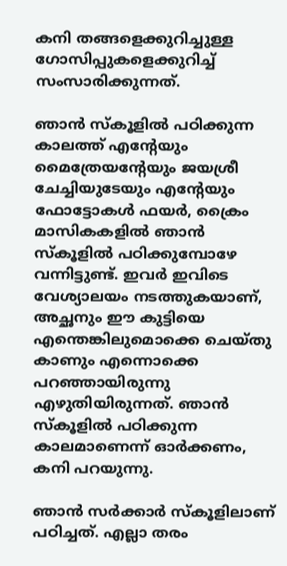കനി തങ്ങളെക്കുറിച്ചുള്ള ഗോസിപ്പുകളെക്കുറിച്ച് സംസാരിക്കുന്നത്.

ഞാന്‍ സ്‌കൂളില്‍ പഠിക്കുന്ന കാലത്ത് എന്റേയും മൈത്രേയന്റേയും ജയശ്രീ ചേച്ചിയുടേയും എന്റേയും ഫോട്ടോകള്‍ ഫയര്‍, ക്രൈം മാസികകളില്‍ ഞാന്‍ സ്‌കൂളില്‍ പഠിക്കുമ്പോഴേ വന്നിട്ടുണ്ട്. ഇവര്‍ ഇവിടെ വേശ്യാലയം നടത്തുകയാണ്, അച്ഛനും ഈ കുട്ടിയെ എന്തെങ്കിലുമൊക്കെ ചെയ്തു കാണും എന്നൊക്കെ പറഞ്ഞായിരുന്നു എഴുതിയിരുന്നത്. ഞാന്‍ സ്‌കൂളില്‍ പഠിക്കുന്ന കാലമാണെന്ന് ഓര്‍ക്കണം, കനി പറയുന്നു.

ഞാന്‍ സര്‍ക്കാര്‍ സ്‌കൂളിലാണ് പഠിച്ചത്. എല്ലാ തരം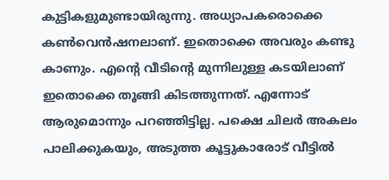കുട്ടികളുമുണ്ടായിരുന്നു. അധ്യാപകരൊക്കെ കണ്‍വെന്‍ഷനലാണ്. ഇതൊക്കെ അവരും കണ്ടു കാണും. എന്റെ വീടിന്റെ മുന്നിലുള്ള കടയിലാണ് ഇതൊക്കെ തൂങ്ങി കിടത്തുന്നത്. എന്നോട് ആരുമൊന്നും പറഞ്ഞിട്ടില്ല. പക്ഷെ ചിലര്‍ അകലം പാലിക്കുകയും, അടുത്ത കൂട്ടുകാരോട് വീട്ടില്‍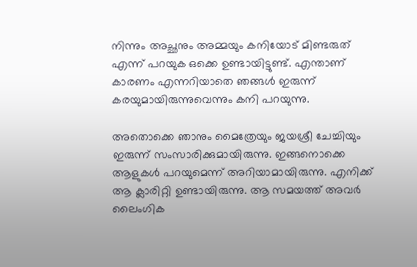നിന്നും അച്ഛനും അമ്മയും കനിയോട് മിണ്ടരുത് എന്ന് പറയുക ഒക്കെ ഉണ്ടായിട്ടുണ്ട്. എന്താണ് കാരണം എന്നറിയാതെ ഞങ്ങള്‍ ഇരുന്ന് കരയുമായിരുന്നുവെന്നും കനി പറയുന്നു.

അതൊക്കെ ഞാനും മൈത്രേയും ജയശ്രീ ചേച്ചിയും ഇരുന്ന് സംസാരിക്കുമായിരുന്നു. ഇങ്ങനൊക്കെ ആളുകള്‍ പറയുമെന്ന് അറിയാമായിരുന്നു. എനിക്ക് ആ ക്ലാരിറ്റി ഉണ്ടായിരുന്നു. ആ സമയത്ത് അവര്‍ ലൈംഗിക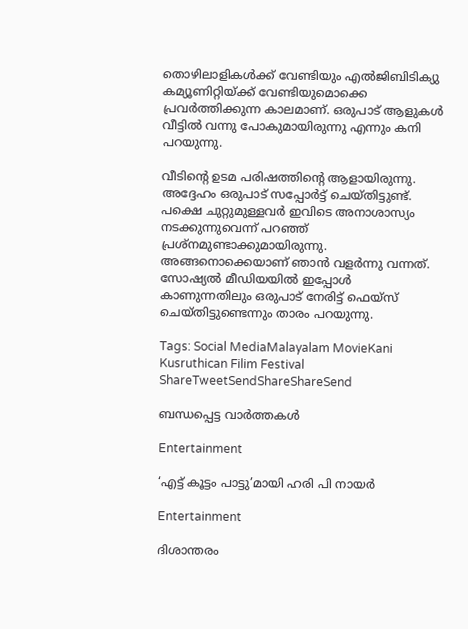തൊഴിലാളികള്‍ക്ക് വേണ്ടിയും എല്‍ജിബിടിക്യു കമ്യൂണിറ്റിയ്‌ക്ക് വേണ്ടിയുമൊക്കെ പ്രവര്‍ത്തിക്കുന്ന കാലമാണ്. ഒരുപാട് ആളുകള്‍ വീട്ടില്‍ വന്നു പോകുമായിരുന്നു എന്നും കനി പറയുന്നു.

വീടിന്റെ ഉടമ പരിഷത്തിന്റെ ആളായിരുന്നു. അദ്ദേഹം ഒരുപാട് സപ്പോര്‍ട്ട് ചെയ്തിട്ടുണ്ട്. പക്ഷെ ചുറ്റുമുള്ളവര്‍ ഇവിടെ അനാശാസ്യം നടക്കുന്നുവെന്ന് പറഞ്ഞ് പ്രശ്‌നമുണ്ടാക്കുമായിരുന്നു. അങ്ങനൊക്കെയാണ് ഞാന്‍ വളര്‍ന്നു വന്നത്. സോഷ്യല്‍ മീഡിയയില്‍ ഇപ്പോള്‍ കാണുന്നതിലും ഒരുപാട് നേരിട്ട് ഫെയ്‌സ് ചെയ്തിട്ടുണ്ടെന്നും താരം പറയുന്നു.

Tags: Social MediaMalayalam MovieKani Kusruthican Filim Festival
ShareTweetSendShareShareSend

ബന്ധപ്പെട്ട വാര്‍ത്തകള്‍

Entertainment

‘എട്ട് കൂട്ടം പാട്ടു’മായി ഹരി പി നായര്‍

Entertainment

ദിശാന്തരം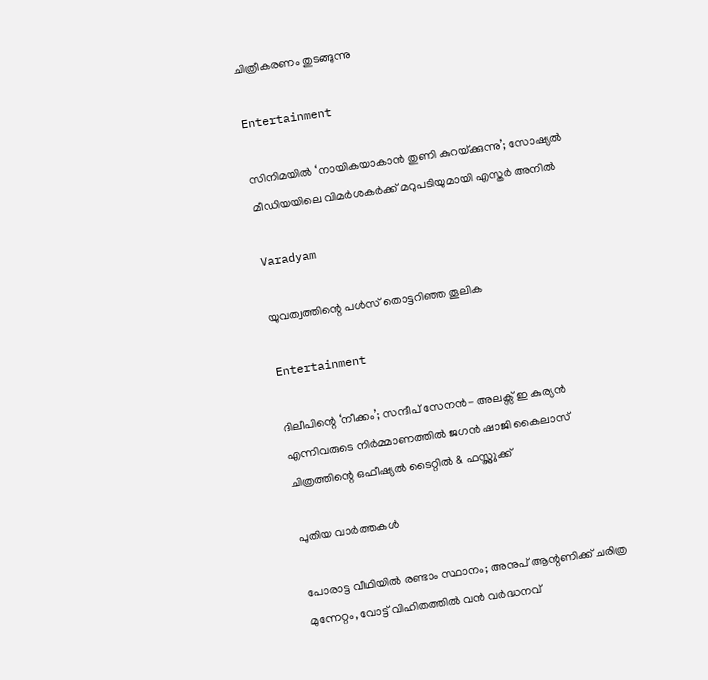ചിത്രീകരണം തുടങ്ങുന്നു

Entertainment

സിനിമയിൽ ‘നായികയാകാൻ തുണി കുറയ്‌ക്കുന്നു’; സോഷ്യൽ മീഡിയയിലെ വിമർശകർക്ക് മറുപടിയുമായി എസ്തർ അനിൽ

Varadyam

യുവത്വത്തിന്റെ പള്‍സ് തൊട്ടറിഞ്ഞ തൂലിക

Entertainment

ദിലീപിന്റെ ‘നീക്കം’; സന്ദീപ് സേനൻ- അലക്സ് ഇ കുര്യൻ എന്നിവരുടെ നിർമ്മാണത്തിൽ ജഗൻ ഷാജി കൈലാസ് ചിത്രത്തിന്റെ ഒഫീഷ്യൽ ടൈറ്റിൽ & ഫസ്റ്റ്ലുക്ക്

പുതിയ വാര്‍ത്തകള്‍

പോരാട്ട വീഥിയില്‍ രണ്ടാം സ്ഥാനം; അനുപ് ആന്റണിക്ക് ചരിത്ര മുന്നേറ്റം, വോട്ട് വിഹിതത്തിൽ വൻ വർദ്ധനവ്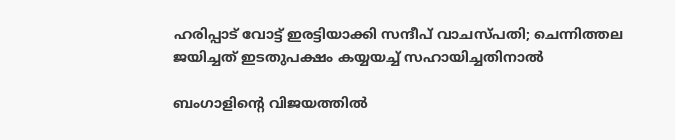ഹരിപ്പാട് വോട്ട് ഇരട്ടിയാക്കി സന്ദീപ് വാചസ്പതി; ചെന്നിത്തല ജയിച്ചത് ഇടതുപക്ഷം കയ്യയച്ച് സഹായിച്ചതിനാൽ

ബംഗാളിന്റെ വിജയത്തിൽ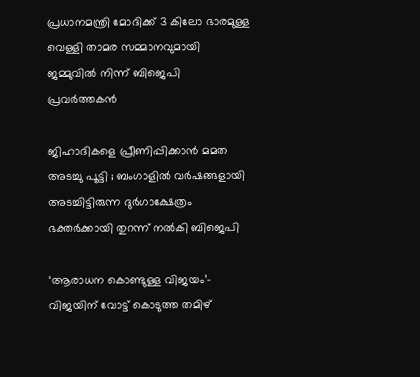പ്രധാനമന്ത്രി മോദിക്ക് 3 കിലോ ഭാരമുള്ള വെള്ളി താമര സമ്മാനവുമായി ജമ്മുവിൽ നിന്ന് ബിജെപി പ്രവർത്തകൻ

ജിഹാദികളെ പ്രീണിപ്പിക്കാൻ മമത അടച്ചു പൂട്ടി ; ബംഗാളിൽ വർഷങ്ങളായി അടച്ചിട്ടിരുന്ന ദുർഗാക്ഷേത്രം ഭക്തർക്കായി തുറന്ന് നൽകി ബിജെപി

‘ആരാധന കൊണ്ടുള്ള വിജയം’- വിജയിന് വോട്ട് കൊടുത്ത തമിഴ്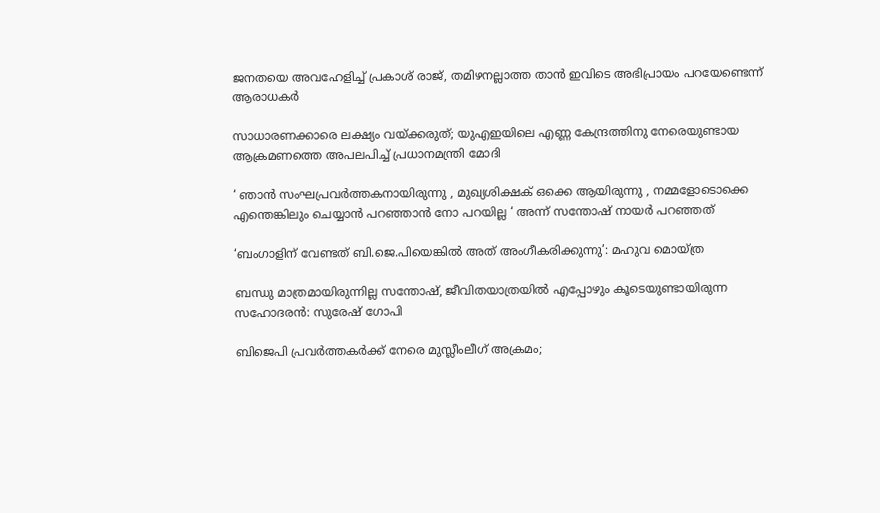ജനതയെ അവഹേളിച്ച് പ്രകാശ് രാജ്, തമിഴനല്ലാത്ത താൻ ഇവിടെ അഭിപ്രായം പറയേണ്ടെന്ന് ആരാധകർ

സാധാരണക്കാരെ ലക്ഷ്യം വയ്‌ക്കരുത്; യുഎഇയിലെ എണ്ണ കേന്ദ്രത്തിനു നേരെയുണ്ടായ ആക്രമണത്തെ അപലപിച്ച് പ്രധാനമന്ത്രി മോദി

‘ ഞാന്‍ സംഘപ്രവര്‍ത്തകനായിരുന്നു , മുഖ്യശിക്ഷക് ഒക്കെ ആയിരുന്നു , നമ്മളോടൊക്കെ എന്തെങ്കിലും ചെയ്യാൻ പറഞ്ഞാൻ നോ പറയില്ല ‘ അന്ന് സന്തോഷ് നായർ പറഞ്ഞത്

‘ബംഗാളിന് വേണ്ടത് ബി.ജെ.പിയെങ്കിൽ അത് അംഗീകരിക്കുന്നു’: മഹുവ മൊയ്ത്ര

ബന്ധു മാത്രമായിരുന്നില്ല സന്തോഷ്, ജീവിതയാത്രയിൽ എപ്പോഴും കൂടെയുണ്ടായിരുന്ന സഹോദരൻ: സുരേഷ് ഗോപി

ബിജെപി പ്രവര്‍ത്തകര്‍ക്ക് നേരെ മുസ്ലീംലീഗ് അക്രമം;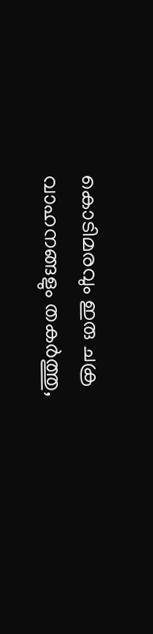കൊടിമരവും ഇരു ചക്ര വാഹനങ്ങളും തകര്‍ത്തു,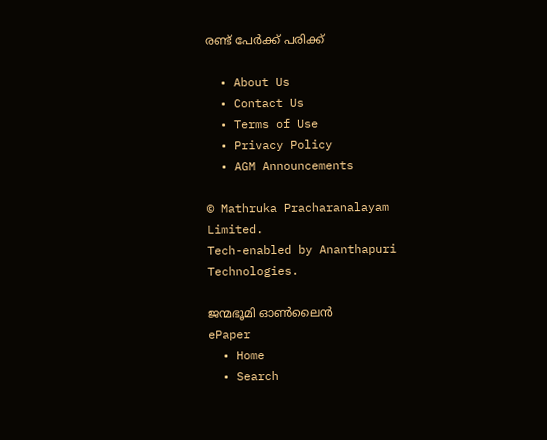രണ്ട് പേര്‍ക്ക് പരിക്ക്

  • About Us
  • Contact Us
  • Terms of Use
  • Privacy Policy
  • AGM Announcements

© Mathruka Pracharanalayam Limited.
Tech-enabled by Ananthapuri Technologies.

ജന്മഭൂമി ഓണ്‍ലൈന്‍
ePaper
  • Home
  • Search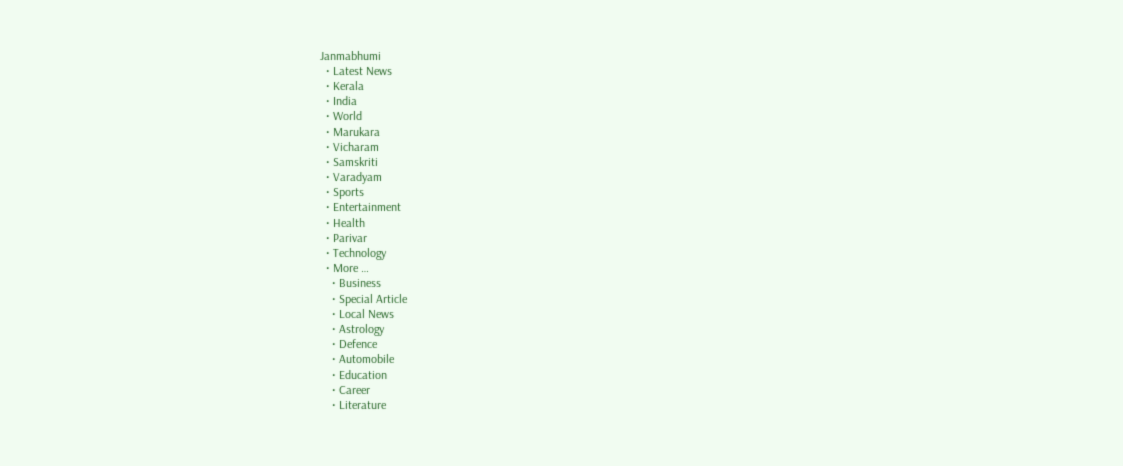Janmabhumi
  • Latest News
  • Kerala
  • India
  • World
  • Marukara
  • Vicharam
  • Samskriti
  • Varadyam
  • Sports
  • Entertainment
  • Health
  • Parivar
  • Technology
  • More …
    • Business
    • Special Article
    • Local News
    • Astrology
    • Defence
    • Automobile
    • Education
    • Career
    • Literature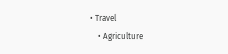• Travel
    • Agriculture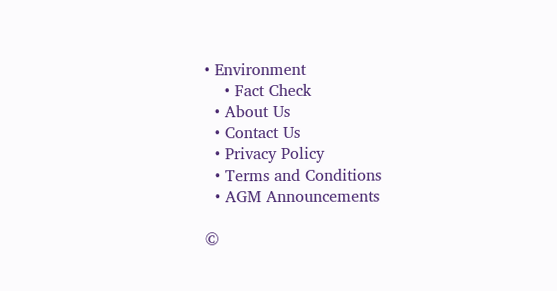• Environment
    • Fact Check
  • About Us
  • Contact Us
  • Privacy Policy
  • Terms and Conditions
  • AGM Announcements

©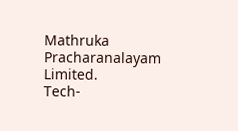Mathruka Pracharanalayam Limited.
Tech-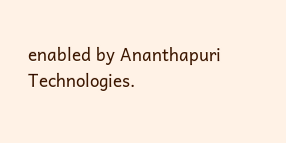enabled by Ananthapuri Technologies.